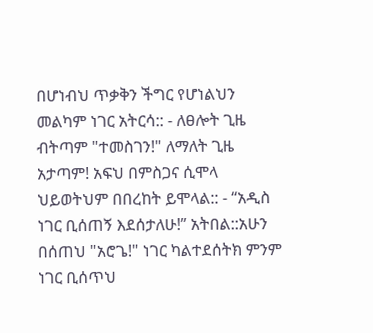በሆነብህ ጥቃቅን ችግር የሆነልህን መልካም ነገር አትርሳ:: - ለፀሎት ጊዜ ብትጣም "ተመስገን!" ለማለት ጊዜ አታጣም! አፍህ በምስጋና ሲሞላ ህይወትህም በበረከት ይሞላል:: - “አዲስ ነገር ቢሰጠኝ እደሰታለሁ!” አትበል::አሁን በሰጠህ "አሮጌ!" ነገር ካልተደሰትክ ምንም ነገር ቢሰጥህ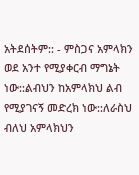አትደሰትም:: - ምስጋና አምላክን ወደ አንተ የሚያቀርብ ማግኔት ነው::ልብህን ከአምላክህ ልብ የሚያገናኝ መድረክ ነው::ለራስህ ብለህ አምላክህን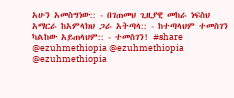አሁን አመስግነው:: - በገጠመህ ጊዚያዊ መከራ ነፍስህ አማርራ ከአምላክህ ጋራ አትጣላ:: - ከተጣላህም ተመስገን ካልከው አይጠላህም:: - ተመስገን! #share @ezuhmethiopia @ezuhmethiopia @ezuhmethiopia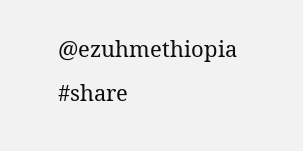@ezuhmethiopia #share